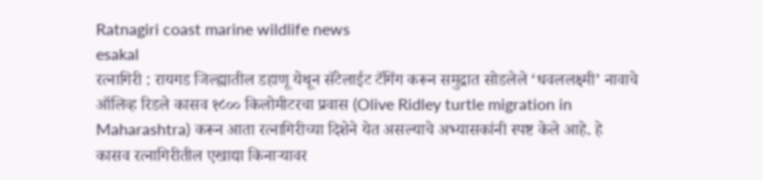Ratnagiri coast marine wildlife news
esakal
रत्नागिरी : रायगड जिल्ह्यातील डहाणू येथून सॅटेलाईट टॅगिंग करून समुद्रात सोडलेले ‘धवललक्ष्मी’ नावाचे ऑलिव्ह रिडले कासव १८०० किलोमीटरचा प्रवास (Olive Ridley turtle migration in Maharashtra) करून आता रत्नागिरीच्या दिशेने येत असल्याचे अभ्यासकांनी स्पष्ट केले आहे. हे कासव रत्नागिरीतील एखाद्या किनाऱ्यावर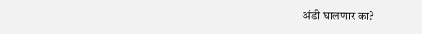अंडी घालणार का?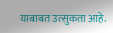याबाबत उत्सुकता आहे.